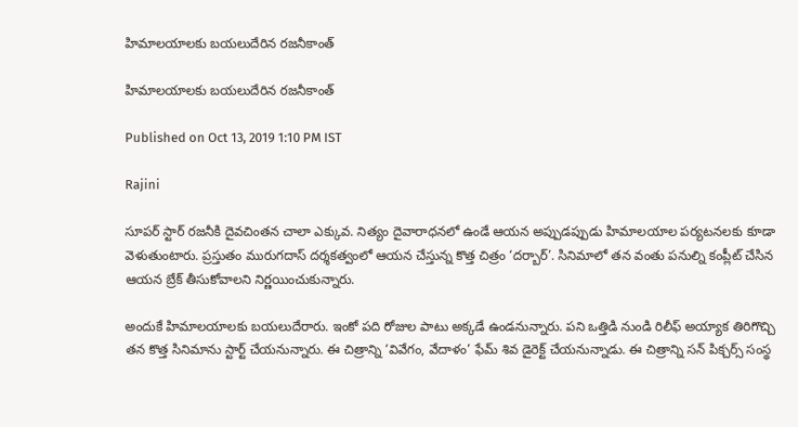హిమాలయాలకు బయలుదేరిన రజనీకాంత్

హిమాలయాలకు బయలుదేరిన రజనీకాంత్

Published on Oct 13, 2019 1:10 PM IST

Rajini

సూపర్ స్టార్ రజనీకి దైవచింతన చాలా ఎక్కువ. నిత్యం దైవారాధనలో ఉండే ఆయన అప్పుడప్పుడు హిమాలయాల పర్యటనలకు కూడా వెళుతుంటారు. ప్రస్తుతం మురుగదాస్ దర్శకత్వంలో ఆయన చేస్తున్న కొత్త చిత్రం ‘దర్బార్’. సినిమాలో తన వంతు పనుల్ని కంప్లీట్ చేసిన ఆయన బ్రేక్ తీసుకోవాలని నిర్ణయించుకున్నారు.

అందుకే హిమాలయాలకు బయలుదేరారు. ఇంకో పది రోజుల పాటు అక్కడే ఉండనున్నారు. పని ఒత్తిడి నుండి రిలీఫ్ అయ్యాక తిరిగొచ్చి తన కొత్త సినిమాను స్టార్ట్ చేయనున్నారు. ఈ చిత్రాన్ని ‘వివేగం, వేదాళం’ ఫేమ్ శివ డైరెక్ట్ చేయనున్నాడు. ఈ చిత్రాన్ని సన్ పిక్చర్స్ సంస్థ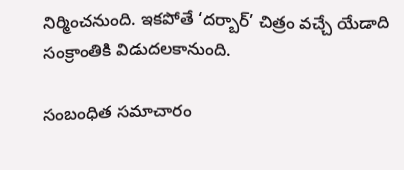నిర్మించనుంది. ఇకపోతే ‘దర్బార్’ చిత్రం వచ్చే యేడాది సంక్రాంతికి విడుదలకానుంది.

సంబంధిత సమాచారం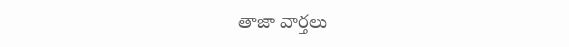తాజా వార్తలు